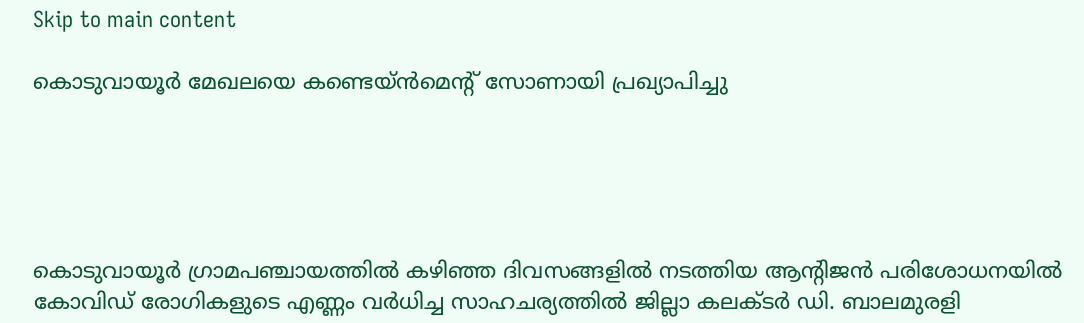Skip to main content

കൊടുവായൂര്‍ മേഖലയെ കണ്ടെയ്ന്‍മെന്റ് സോണായി പ്രഖ്യാപിച്ചു





കൊടുവായൂര്‍ ഗ്രാമപഞ്ചായത്തില്‍ കഴിഞ്ഞ ദിവസങ്ങളില്‍ നടത്തിയ ആന്റിജന്‍ പരിശോധനയില്‍ കോവിഡ് രോഗികളുടെ എണ്ണം വര്‍ധിച്ച സാഹചര്യത്തില്‍ ജില്ലാ കലക്ടര്‍ ഡി. ബാലമുരളി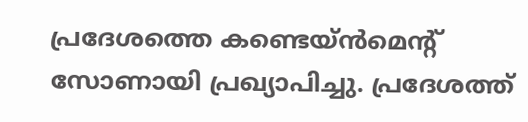പ്രദേശത്തെ കണ്ടെയ്ന്‍മെന്റ് സോണായി പ്രഖ്യാപിച്ചു. പ്രദേശത്ത്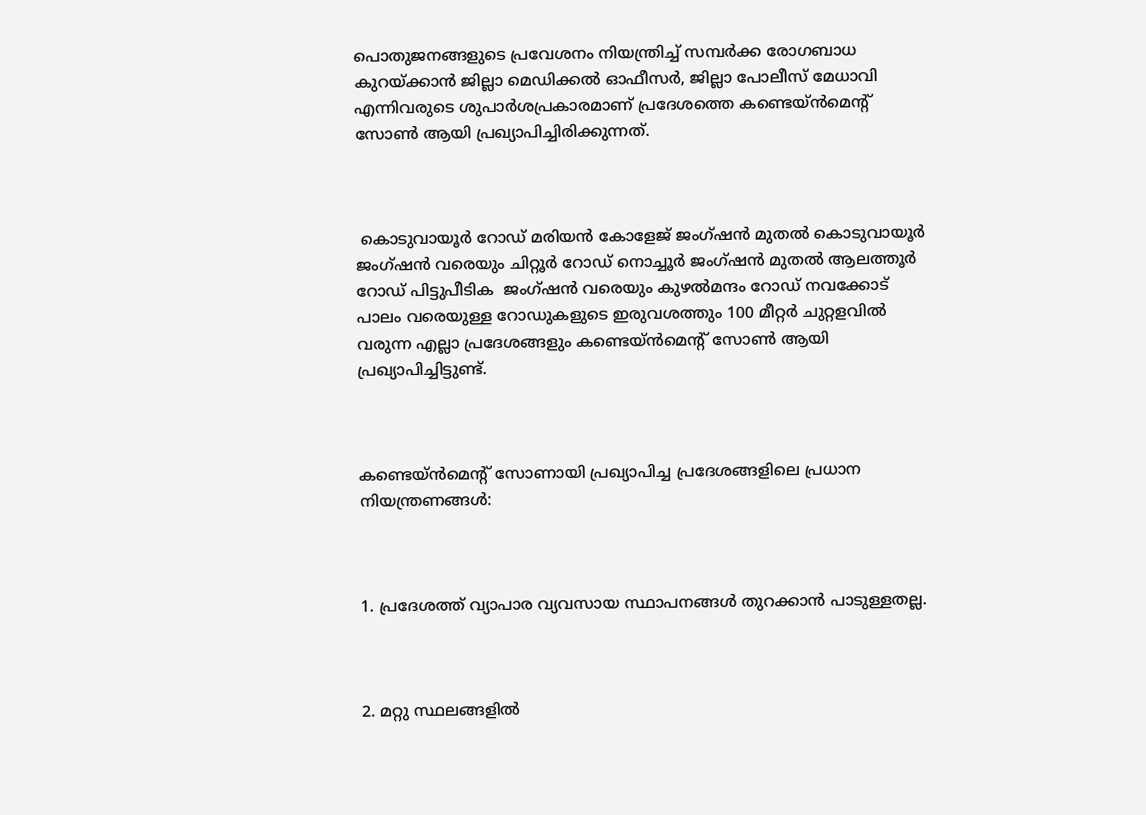പൊതുജനങ്ങളുടെ പ്രവേശനം നിയന്ത്രിച്ച് സമ്പര്‍ക്ക രോഗബാധ കുറയ്ക്കാന്‍ ജില്ലാ മെഡിക്കല്‍ ഓഫീസര്‍, ജില്ലാ പോലീസ് മേധാവി എന്നിവരുടെ ശുപാര്‍ശപ്രകാരമാണ് പ്രദേശത്തെ കണ്ടെയ്ന്‍മെന്റ് സോണ്‍ ആയി പ്രഖ്യാപിച്ചിരിക്കുന്നത്.



 കൊടുവായൂര്‍ റോഡ് മരിയന്‍ കോളേജ് ജംഗ്ഷന്‍ മുതല്‍ കൊടുവായൂര്‍ ജംഗ്ഷന്‍ വരെയും ചിറ്റൂര്‍ റോഡ് നൊച്ചൂര്‍ ജംഗ്ഷന്‍ മുതല്‍ ആലത്തൂര്‍ റോഡ് പിട്ടുപീടിക  ജംഗ്ഷന്‍ വരെയും കുഴല്‍മന്ദം റോഡ് നവക്കോട്  പാലം വരെയുള്ള റോഡുകളുടെ ഇരുവശത്തും 100 മീറ്റര്‍ ചുറ്റളവില്‍ വരുന്ന എല്ലാ പ്രദേശങ്ങളും കണ്ടെയ്ന്‍മെന്റ് സോണ്‍ ആയി പ്രഖ്യാപിച്ചിട്ടുണ്ട്.



കണ്ടെയ്ന്‍മെന്റ് സോണായി പ്രഖ്യാപിച്ച പ്രദേശങ്ങളിലെ പ്രധാന നിയന്ത്രണങ്ങള്‍:



1. പ്രദേശത്ത് വ്യാപാര വ്യവസായ സ്ഥാപനങ്ങള്‍ തുറക്കാന്‍ പാടുള്ളതല്ല.



2. മറ്റു സ്ഥലങ്ങളില്‍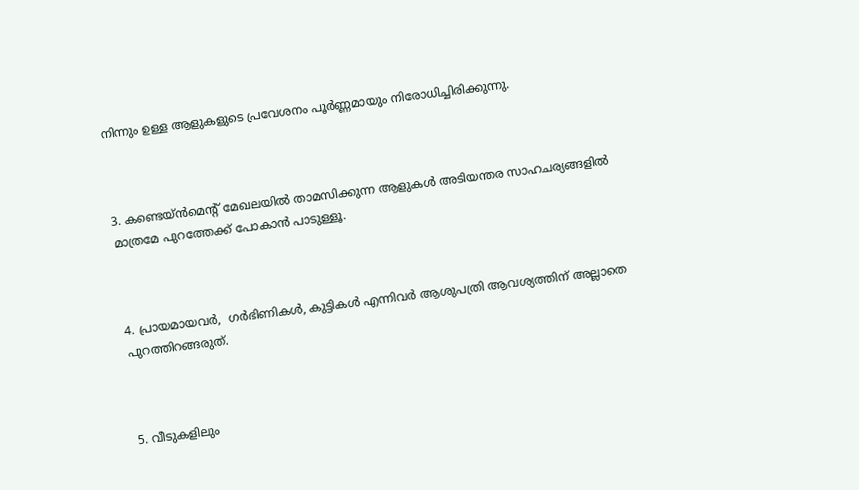നിന്നും ഉള്ള ആളുകളുടെ പ്രവേശനം പൂര്‍ണ്ണമായും നിരോധിച്ചിരിക്കുന്നു.



3. കണ്ടെയ്ന്‍മെന്റ് മേഖലയില്‍ താമസിക്കുന്ന ആളുകള്‍ അടിയന്തര സാഹചര്യങ്ങളില്‍ മാത്രമേ പുറത്തേക്ക് പോകാന്‍ പാടുള്ളൂ.



4. പ്രായമായവര്‍,  ഗര്‍ഭിണികള്‍, കുട്ടികള്‍ എന്നിവര്‍ ആശുപത്രി ആവശ്യത്തിന് അല്ലാതെ  പുറത്തിറങ്ങരുത്.



5. വീടുകളിലും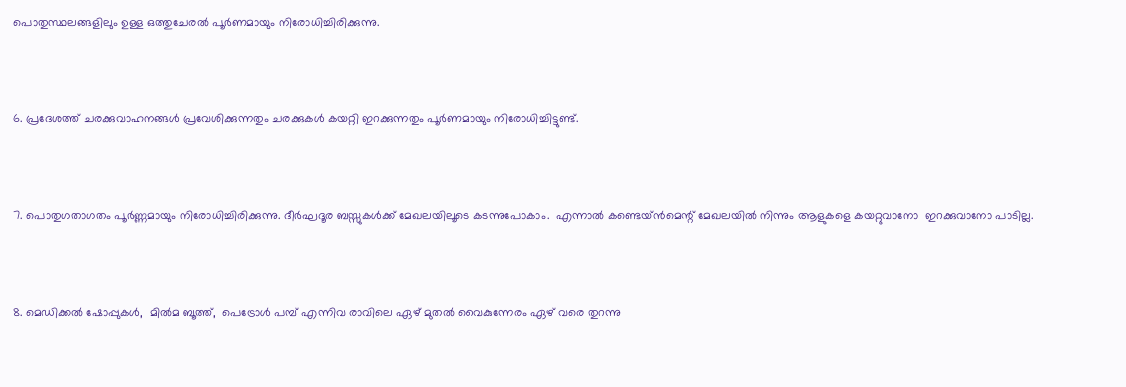പൊതുസ്ഥലങ്ങളിലും ഉള്ള ഒത്തുചേരല്‍ പൂര്‍ണമായും നിരോധിച്ചിരിക്കുന്നു.



6. പ്രദേശത്ത് ചരക്കുവാഹനങ്ങള്‍ പ്രവേശിക്കുന്നതും ചരക്കുകള്‍ കയറ്റി ഇറക്കുന്നതും പൂര്‍ണമായും നിരോധിച്ചിട്ടുണ്ട്.



7. പൊതുഗതാഗതം പൂര്‍ണ്ണമായും നിരോധിച്ചിരിക്കുന്നു. ദീര്‍ഘദൂര ബസ്സുകള്‍ക്ക് മേഖലയിലൂടെ കടന്നുപോകാം.  എന്നാല്‍ കണ്ടെയ്ന്‍മെന്റ് മേഖലയില്‍ നിന്നും ആളുകളെ കയറ്റുവാനോ  ഇറക്കുവാനോ പാടില്ല.



8. മെഡിക്കല്‍ ഷോപ്പുകള്‍,  മില്‍മ ബൂത്ത്,  പെട്രോള്‍ പമ്പ് എന്നിവ രാവിലെ ഏഴ് മുതല്‍ വൈകുന്നേരം ഏഴ് വരെ തുറന്നു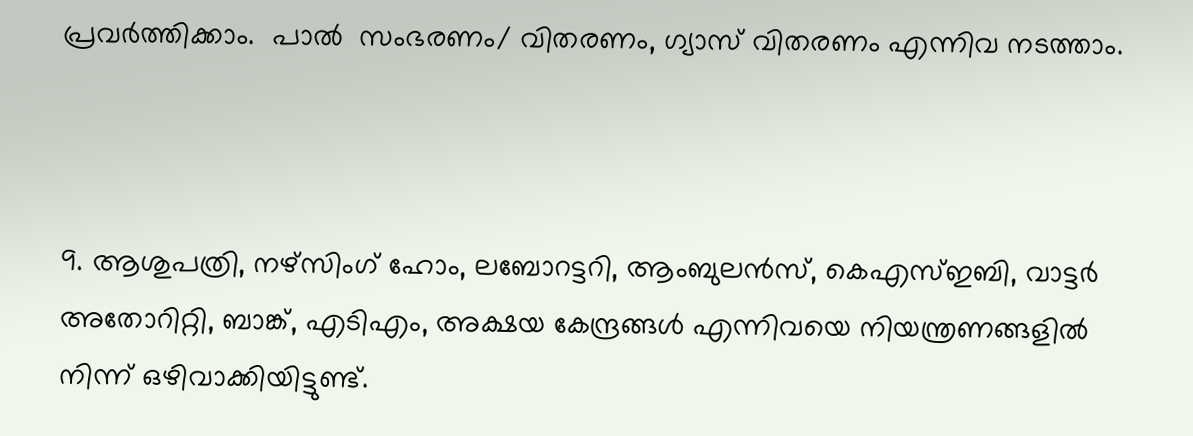പ്രവര്‍ത്തിക്കാം.  പാല്‍  സംഭരണം/ വിതരണം, ഗ്യാസ് വിതരണം എന്നിവ നടത്താം.



9. ആശുപത്രി, നഴ്സിംഗ് ഹോം, ലബോറട്ടറി, ആംബുലന്‍സ്, കെഎസ്ഇബി, വാട്ടര്‍ അതോറിറ്റി, ബാങ്ക്, എടിഎം, അക്ഷയ കേന്ദ്രങ്ങള്‍ എന്നിവയെ നിയന്ത്രണങ്ങളില്‍ നിന്ന് ഒഴിവാക്കിയിട്ടുണ്ട്.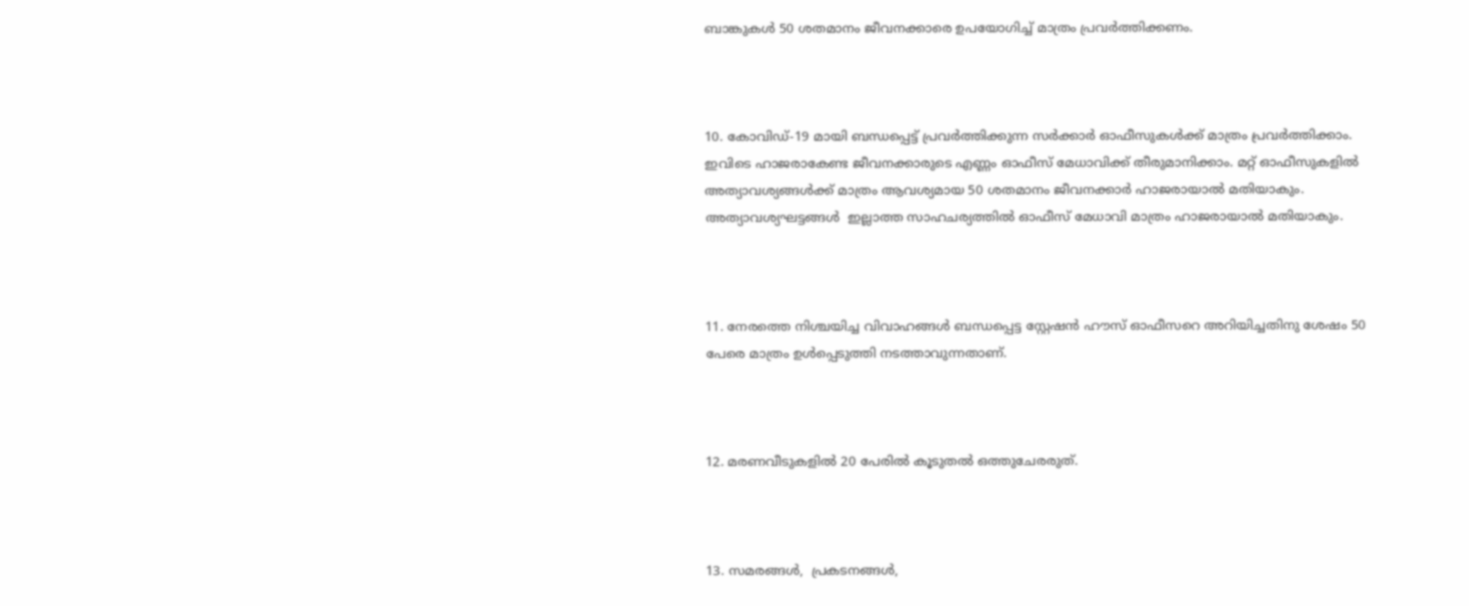ബാങ്കുകള്‍ 50 ശതമാനം ജീവനക്കാരെ ഉപയോഗിച്ച് മാത്രം പ്രവര്‍ത്തിക്കണം.



10. കോവിഡ്-19 മായി ബന്ധപ്പെട്ട് പ്രവര്‍ത്തിക്കുന്ന സര്‍ക്കാര്‍ ഓഫീസുകള്‍ക്ക് മാത്രം പ്രവര്‍ത്തിക്കാം. ഇവിടെ ഹാജരാകേണ്ട ജീവനക്കാരുടെ എണ്ണം ഓഫീസ് മേധാവിക്ക് തീരുമാനിക്കാം. മറ്റ് ഓഫീസുകളില്‍  അത്യാവശ്യങ്ങള്‍ക്ക് മാത്രം ആവശ്യമായ 50 ശതമാനം ജീവനക്കാര്‍ ഹാജരായാല്‍ മതിയാകും. അത്യാവശ്യഘട്ടങ്ങള്‍  ഇല്ലാത്ത സാഹചര്യത്തില്‍ ഓഫീസ് മേധാവി മാത്രം ഹാജരായാല്‍ മതിയാകും.



11. നേരത്തെ നിശ്ചയിച്ച വിവാഹങ്ങള്‍ ബന്ധപ്പെട്ട സ്റ്റേഷന്‍ ഹൗസ് ഓഫീസറെ അറിയിച്ചതിനു ശേഷം 50 പേരെ മാത്രം ഉള്‍പ്പെടുത്തി നടത്താവുന്നതാണ്.



12. മരണവീടുകളില്‍ 20 പേരില്‍ കൂടുതല്‍ ഒത്തുചേരരുത്.



13. സമരങ്ങള്‍,  പ്രകടനങ്ങള്‍,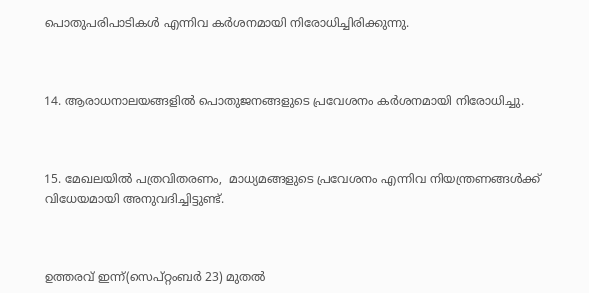പൊതുപരിപാടികള്‍ എന്നിവ കര്‍ശനമായി നിരോധിച്ചിരിക്കുന്നു.



14. ആരാധനാലയങ്ങളില്‍ പൊതുജനങ്ങളുടെ പ്രവേശനം കര്‍ശനമായി നിരോധിച്ചു.



15. മേഖലയില്‍ പത്രവിതരണം,  മാധ്യമങ്ങളുടെ പ്രവേശനം എന്നിവ നിയന്ത്രണങ്ങള്‍ക്ക് വിധേയമായി അനുവദിച്ചിട്ടുണ്ട്.



ഉത്തരവ് ഇന്ന്(സെപ്റ്റംബര്‍ 23) മുതല്‍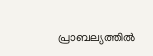പ്രാബല്യത്തില്‍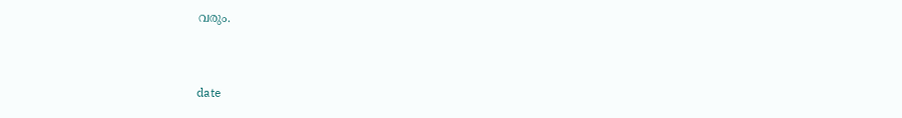വരും.



date